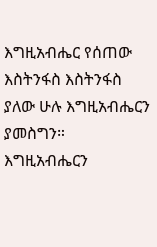እግዚአብሔር የሰጠው እስትንፋስ እስትንፋስ ያለው ሁሉ እግዚአብሔርን ያመስግን። እግዚአብሔርን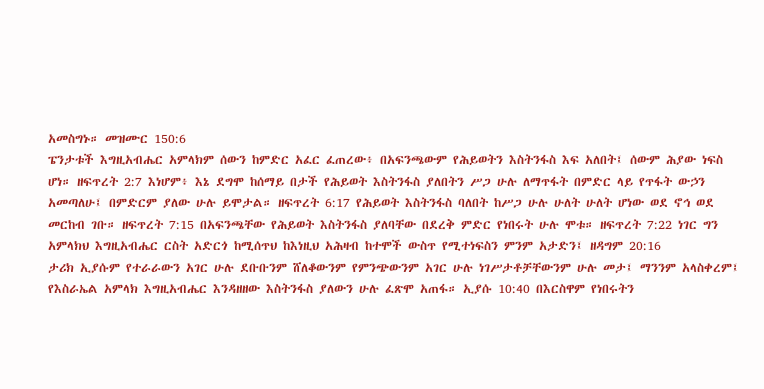አመስግኑ። መዝሙር 150:6
ፔንታቱች እግዚአብሔር አምላክም ሰውን ከምድር አፈር ፈጠረው፥ በአፍንጫውም የሕይወትን እስትንፋስ እፍ አለበት፤ ሰውም ሕያው ነፍስ ሆነ። ዘፍጥረት 2:7 እነሆም፥ እኔ ደግሞ ከሰማይ በታች የሕይወት እስትንፋስ ያለበትን ሥጋ ሁሉ ለማጥፋት በምድር ላይ የጥፋት ውኃን አመጣለሁ፤ በምድርም ያለው ሁሉ ይሞታል። ዘፍጥረት 6:17 የሕይወት እስትንፋስ ባለበት ከሥጋ ሁሉ ሁለት ሁለት ሆነው ወደ ኖኅ ወደ መርከብ ገቡ። ዘፍጥረት 7:15 በአፍንጫቸው የሕይወት እስትንፋስ ያለባቸው በደረቅ ምድር የነበሩት ሁሉ ሞቱ። ዘፍጥረት 7:22 ነገር ግን አምላክህ እግዚአብሔር ርስት አድርጎ ከሚሰጥህ ከእነዚህ አሕዛብ ከተሞች ውስጥ የሚተነፍስን ምንም አታድን፤ ዘዳግም 20:16
ታሪክ ኢያሱም የተራራውን አገር ሁሉ ደቡቡንም ሸለቆውንም የምንጭውንም አገር ሁሉ ነገሥታቶቻቸውንም ሁሉ መታ፤ ማንንም አላስቀረም፤ የእስራኤል አምላክ እግዚአብሔር እንዳዘዘው እስትንፋስ ያለውን ሁሉ ፈጽሞ አጠፋ። ኢያሱ 10:40 በእርስዋም የነበሩትን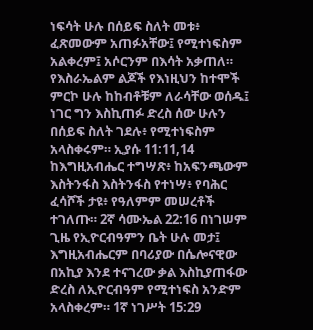ነፍሳት ሁሉ በሰይፍ ስለት መቱ፥ ፈጽመውም አጠፉአቸው፤ የሚተነፍስም አልቀረም፤ አሶርንም በእሳት አቃጠለ። የእስራኤልም ልጆች የእነዚህን ከተሞች ምርኮ ሁሉ ከከብቶቹም ለራሳቸው ወሰዱ፤ ነገር ግን እስኪጠፉ ድረስ ሰው ሁሉን በሰይፍ ስለት ገደሉ፥ የሚተነፍስም አላስቀሩም። ኢያሱ 11:11,14 ከእግዚአብሔር ተግሣጽ፥ ከአፍንጫውም እስትንፋስ እስትንፋስ የተነሣ፥ የባሕር ፈሳሾች ታዩ፥ የዓለምም መሠረቶች ተገለጡ። 2ኛ ሳሙኤል 22:16 በነገሠም ጊዜ የኢዮርብዓምን ቤት ሁሉ መታ፤ እግዚአብሔርም በባሪያው በሴሎናዊው በአኪያ እንደ ተናገረው ቃል እስኪያጠፋው ድረስ ለኢዮርብዓም የሚተነፍስ አንድም አላስቀረም። 1ኛ ነገሥት 15:29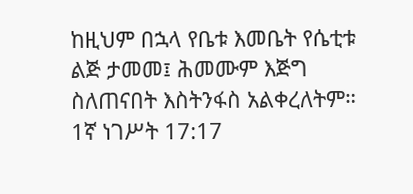ከዚህም በኋላ የቤቱ እመቤት የሴቲቱ ልጅ ታመመ፤ ሕመሙም እጅግ ስለጠናበት እስትንፋስ አልቀረለትም። 1ኛ ነገሥት 17:17